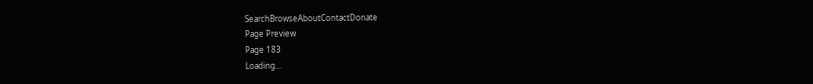SearchBrowseAboutContactDonate
Page Preview
Page 183
Loading...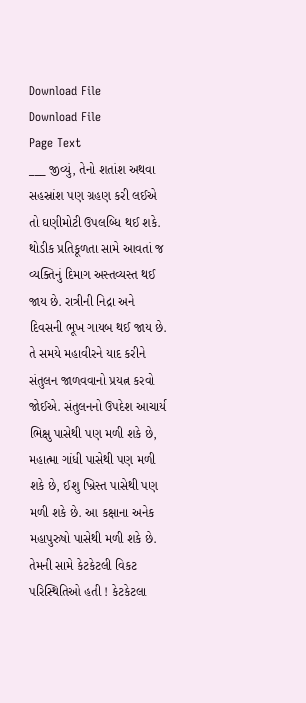Download File
Download File
Page Text
___ જીવ્યું, તેનો શતાંશ અથવા સહસ્રાંશ પણ ગ્રહણ કરી લઈએ તો ઘણીમોટી ઉપલબ્ધિ થઈ શકે. થોડીક પ્રતિકૂળતા સામે આવતાં જ વ્યક્તિનું દિમાગ અસ્તવ્યસ્ત થઈ જાય છે. રાત્રીની નિદ્રા અને દિવસની ભૂખ ગાયબ થઈ જાય છે. તે સમયે મહાવીરને યાદ કરીને સંતુલન જાળવવાનો પ્રયત્ન કરવો જોઈએ. સંતુલનનો ઉપદેશ આચાર્ય ભિક્ષુ પાસેથી પણ મળી શકે છે, મહાત્મા ગાંધી પાસેથી પણ મળી શકે છે, ઈશુ ખ્રિસ્ત પાસેથી પણ મળી શકે છે. આ કક્ષાના અનેક મહાપુરુષો પાસેથી મળી શકે છે. તેમની સામે કેટકેટલી વિકટ પરિસ્થિતિઓ હતી ! કેટકેટલા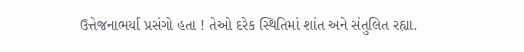ઉત્તેજનાભર્યા પ્રસંગો હતા ! તેઓ દરેક સ્થિતિમાં શાંત અને સંતુલિત રહ્યા.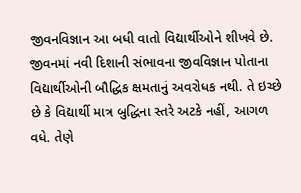જીવનવિજ્ઞાન આ બધી વાતો વિદ્યાર્થીઓને શીખવે છે. જીવનમાં નવી દિશાની સંભાવના જીવવિજ્ઞાન પોતાના વિદ્યાર્થીઓની બૌદ્ધિક ક્ષમતાનું અવરોધક નથી. તે ઇચ્છે છે કે વિદ્યાર્થી માત્ર બુદ્ધિના સ્તરે અટકે નહીં, આગળ વધે. તેણે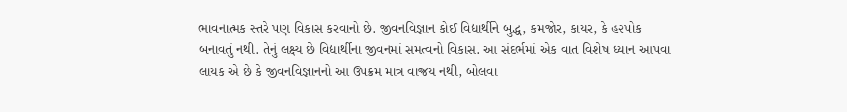ભાવનાત્મક સ્તરે પણ વિકાસ કરવાનો છે. જીવનવિજ્ઞાન કોઈ વિદ્યાર્થીને બુદ્ધ, કમજોર, કાયર, કે હ૨૫ોક બનાવતું નથી. તેનું લક્ષ્ય છે વિદ્યાર્થીના જીવનમાં સમત્વનો વિકાસ. આ સંદર્ભમાં એક વાત વિશેષ ધ્યાન આપવા લાયક એ છે કે જીવનવિજ્ઞાનનો આ ઉપક્રમ માત્ર વાજ્રય નથી, બોલવા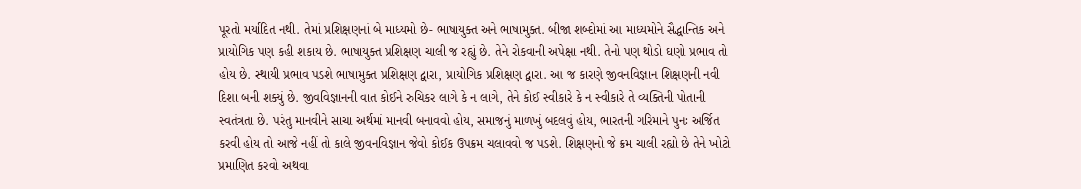પૂરતો મર્યાદિત નથી. તેમાં પ્રશિક્ષણનાં બે માધ્યમો છે- ભાષાયુક્ત અને ભાષામુક્ત. બીજા શબ્દોમાં આ માધ્યમોને સૈદ્ધાન્તિક અને પ્રાયોગિક પણ કહી શકાય છે. ભાષાયુક્ત પ્રશિક્ષણ ચાલી જ રહ્યું છે. તેને રોકવાની અપેક્ષા નથી. તેનો પણ થોડો ઘણો પ્રભાવ તો હોય છે. સ્થાયી પ્રભાવ પડશે ભાષામુક્ત પ્રશિક્ષણ દ્વારા, પ્રાયોગિક પ્રશિક્ષણ દ્વારા. આ જ કારણે જીવનવિજ્ઞાન શિક્ષણની નવી દિશા બની શક્યું છે. જીવવિજ્ઞાનની વાત કોઈને રુચિકર લાગે કે ન લાગે, તેને કોઈ સ્વીકારે કે ન સ્વીકારે તે વ્યક્તિની પોતાની સ્વતંત્રતા છે. પરંતુ માનવીને સાચા અર્થમાં માનવી બનાવવો હોય, સમાજનું માળખું બદલવું હોય, ભારતની ગરિમાને પુનઃ અર્જિત કરવી હોય તો આજે નહીં તો કાલે જીવનવિજ્ઞાન જેવો કોઈક ઉપક્રમ ચલાવવો જ પડશે. શિક્ષણનો જે ક્રમ ચાલી રહ્યો છે તેને ખોટો પ્રમાણિત કરવો અથવા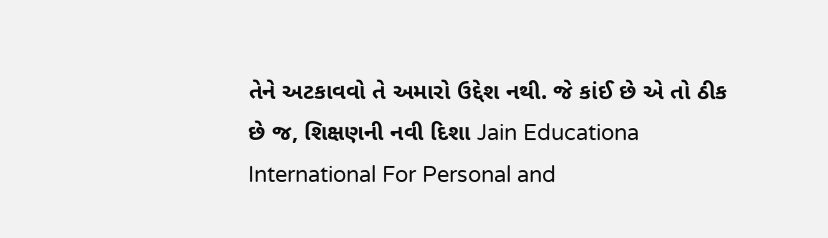તેને અટકાવવો તે અમારો ઉદ્દેશ નથી. જે કાંઈ છે એ તો ઠીક છે જ, શિક્ષણની નવી દિશા Jain Educationa International For Personal and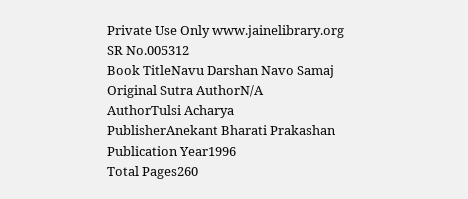Private Use Only www.jainelibrary.org
SR No.005312
Book TitleNavu Darshan Navo Samaj
Original Sutra AuthorN/A
AuthorTulsi Acharya
PublisherAnekant Bharati Prakashan
Publication Year1996
Total Pages260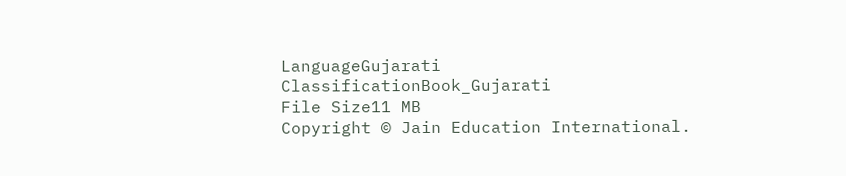LanguageGujarati
ClassificationBook_Gujarati
File Size11 MB
Copyright © Jain Education International.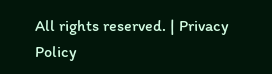All rights reserved. | Privacy Policy